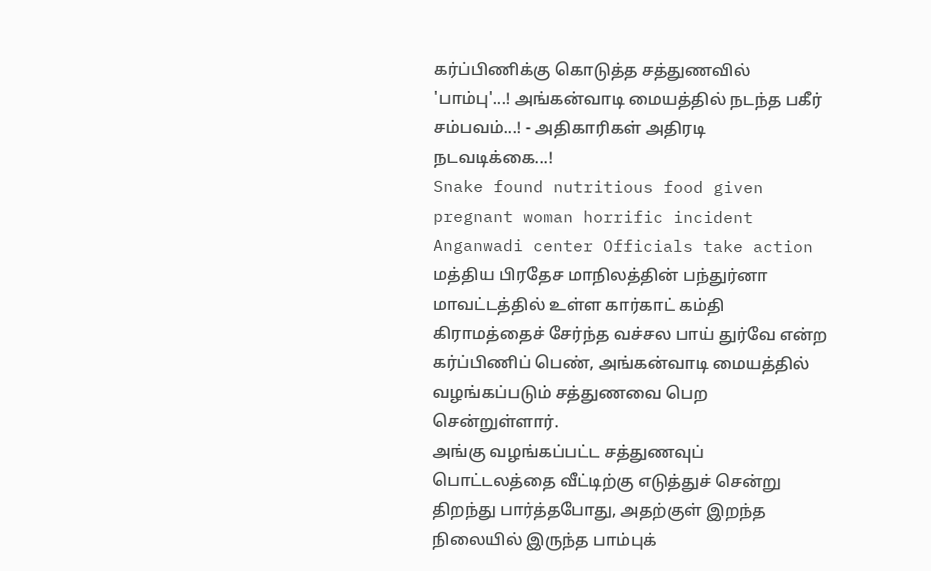கர்ப்பிணிக்கு கொடுத்த சத்துணவில் 'பாம்பு'...! அங்கன்வாடி மையத்தில் நடந்த பகீர் சம்பவம்...! - அதிகாரிகள் அதிரடி நடவடிக்கை...!
Snake found nutritious food given pregnant woman horrific incident Anganwadi center Officials take action
மத்திய பிரதேச மாநிலத்தின் பந்துர்னா மாவட்டத்தில் உள்ள கார்காட் கம்தி கிராமத்தைச் சேர்ந்த வச்சல பாய் துர்வே என்ற கர்ப்பிணிப் பெண், அங்கன்வாடி மையத்தில் வழங்கப்படும் சத்துணவை பெற சென்றுள்ளார்.
அங்கு வழங்கப்பட்ட சத்துணவுப் பொட்டலத்தை வீட்டிற்கு எடுத்துச் சென்று திறந்து பார்த்தபோது, அதற்குள் இறந்த நிலையில் இருந்த பாம்புக்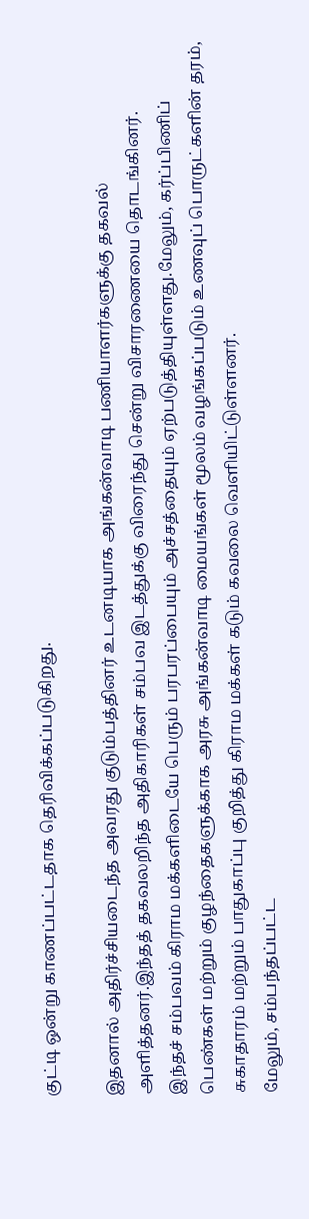குட்டி ஒன்று காணப்பட்டதாக தெரிவிக்கப்படுகிறது.

இதனால் அதிர்ச்சியடைந்த அவரது குடும்பத்தினர் உடனடியாக அங்கன்வாடி பணியாளர்களுக்கு தகவல் அளித்தனர்.இந்தத் தகவலறிந்த அதிகாரிகள் சம்பவ இடத்துக்கு விரைந்து சென்று விசாரணையை தொடங்கினர்.
இந்தச் சம்பவம் கிராம மக்களிடையே பெரும் பரபரப்பையும் அச்சத்தையும் ஏற்படுத்தியுள்ளது.மேலும், கர்ப்பிணிப் பெண்கள் மற்றும் குழந்தைகளுக்காக அரசு அங்கன்வாடி மையங்கள் மூலம் வழங்கப்படும் உணவுப் பொருட்களின் தரம், சுகாதாரம் மற்றும் பாதுகாப்பு குறித்து கிராம மக்கள் கடும் கவலை வெளியிட்டுள்ளனர்.
மேலும், சம்பந்தப்பட்ட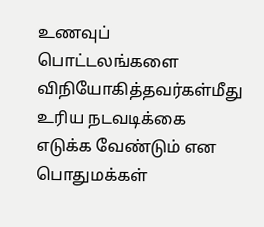உணவுப் பொட்டலங்களை விநியோகித்தவர்கள்மீது உரிய நடவடிக்கை எடுக்க வேண்டும் என பொதுமக்கள்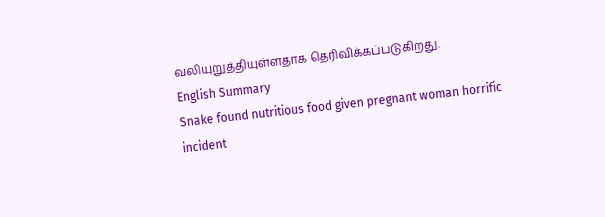வலியுறுத்தியுள்ளதாக தெரிவிக்கப்படுகிறது.
English Summary
Snake found nutritious food given pregnant woman horrific incident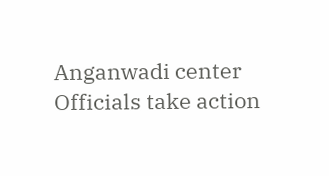Anganwadi center Officials take action